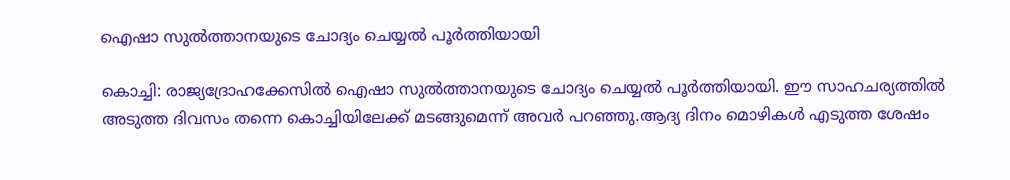ഐഷാ സുല്‍ത്താനയുടെ ചോദ്യം ചെയ്യല്‍ പൂര്‍ത്തിയായി

കൊച്ചി: രാജ്യദ്രോഹക്കേസില്‍ ഐഷാ സുല്‍ത്താനയുടെ ചോദ്യം ചെയ്യല്‍ പൂര്‍ത്തിയായി. ഈ സാഹചര്യത്തില്‍ അടുത്ത ദിവസം തന്നെ കൊച്ചിയിലേക്ക് മടങ്ങുമെന്ന് അവര്‍ പറഞ്ഞു.ആദ്യ ദിനം മൊഴികള്‍ എടുത്ത ശേഷം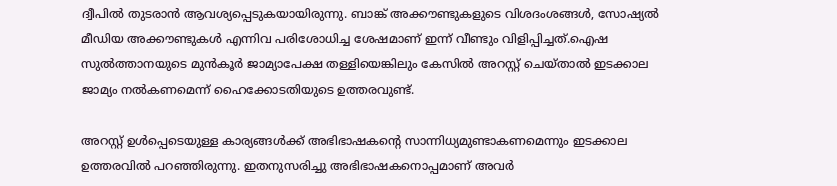ദ്വീപില്‍ തുടരാന്‍ ആവശ്യപ്പെടുകയായിരുന്നു. ബാങ്ക് അക്കൗണ്ടുകളുടെ വിശദംശങ്ങള്‍, സോഷ്യല്‍ മീഡിയ അക്കൗണ്ടുകള്‍ എന്നിവ പരിശോധിച്ച ശേഷമാണ് ഇന്ന് വീണ്ടും വിളിപ്പിച്ചത്.ഐഷ സുല്‍ത്താനയുടെ മുന്‍കൂര്‍ ജാമ്യാപേക്ഷ തള്ളിയെങ്കിലും കേസില്‍ അറസ്റ്റ് ചെയ്താല്‍ ഇടക്കാല ജാമ്യം നല്‍കണമെന്ന് ഹൈക്കോടതിയുടെ ഉത്തരവുണ്ട്.

അറസ്റ്റ് ഉള്‍പ്പെടെയുള്ള കാര്യങ്ങള്‍ക്ക് അഭിഭാഷകന്റെ സാന്നിധ്യമുണ്ടാകണമെന്നും ഇടക്കാല ഉത്തരവില്‍ പറഞ്ഞിരുന്നു. ഇതനുസരിച്ചു അഭിഭാഷകനൊപ്പമാണ് അവര്‍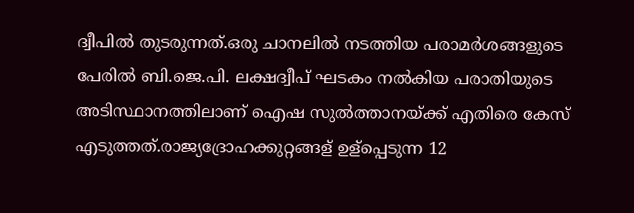ദ്വീപില്‍ തുടരുന്നത്.ഒരു ചാനലില്‍ നടത്തിയ പരാമര്‍ശങ്ങളുടെ പേരില്‍ ബി.ജെ.പി. ലക്ഷദ്വീപ് ഘടകം നല്‍കിയ പരാതിയുടെ അടിസ്ഥാനത്തിലാണ് ഐഷ സുല്‍ത്താനയ്ക്ക് എതിരെ കേസ് എടുത്തത്.രാജ്യദ്രോഹക്കുറ്റങ്ങള് ഉള്‌പ്പെടുന്ന 12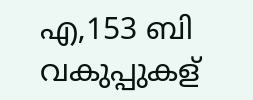എ,153 ബി വകുപ്പുകള്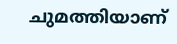ചുമത്തിയാണ്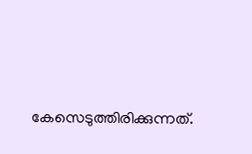കേസെടുത്തിരിക്കുന്നത്.